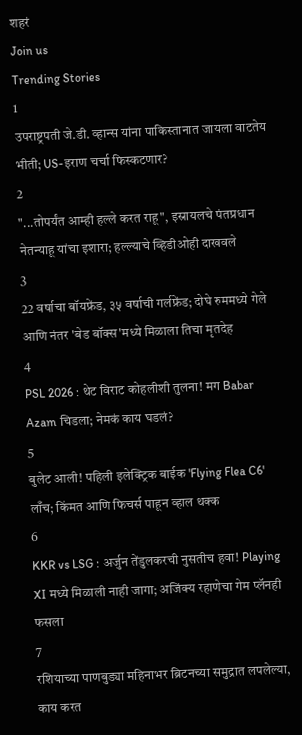शहरं
Join us
Trending Stories
1
उपराष्ट्रपती जे.डी. व्हान्स यांना पाकिस्तानात जायला वाटतेय भीती; US-इराण चर्चा फिस्कटणार?
2
"...तोपर्यंत आम्ही हल्ले करत राहू", इस्रायलचे पंतप्रधान नेतन्याहू यांचा इशारा; हल्ल्याचे व्हिडीओही दाखवले
3
22 वर्षाचा बॉयफ्रेंड, ३५ वर्षाची गर्लफ्रेंड; दोघे रुममध्ये गेले आणि नंतर 'बेड बॉक्स'मध्ये मिळाला तिचा मृतदेह
4
PSL 2026 : थेट विराट कोहलीशी तुलना! मग Babar Azam चिडला; नेमकं काय घडलं?
5
बुलेट आली! पहिली इलेक्ट्रिक बाईक 'Flying Flea C6' लाँच; किंमत आणि फिचर्स पाहून व्हाल थक्क
6
KKR vs LSG : अर्जुन तेंडुलकरची नुसतीच हवा! Playing XI मध्ये मिळाली नाही जागा; अजिंक्य रहाणेचा गेम प्लॅनही फसला
7
रशियाच्या पाणबुड्या महिनाभर ब्रिटनच्या समुद्रात लपलेल्या, काय करत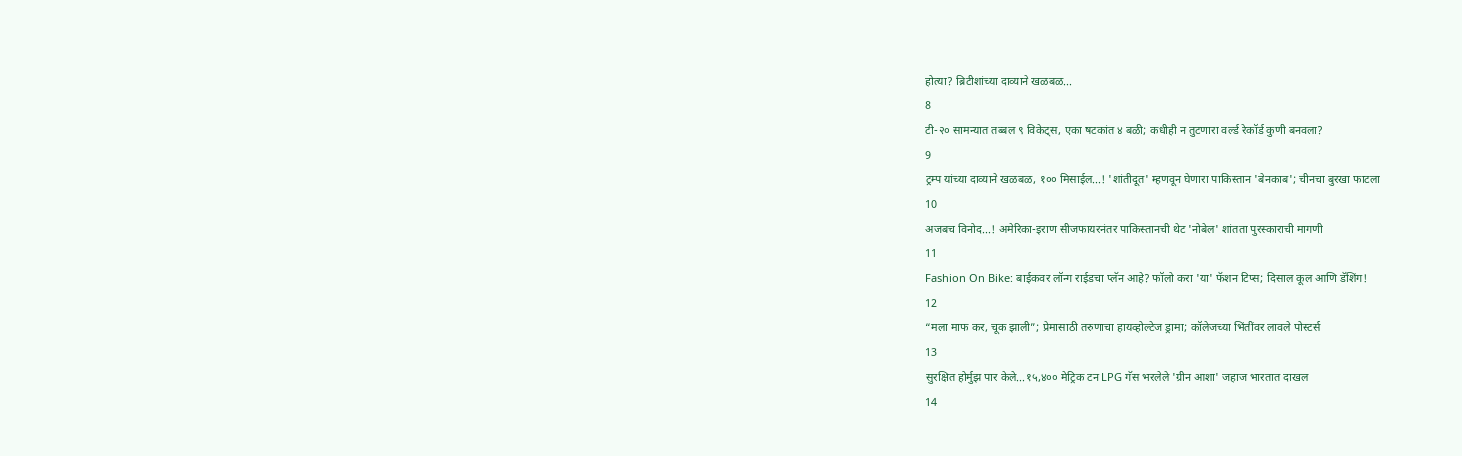होत्या? ब्रिटीशांच्या दाव्याने खळबळ...
8
टी-२० सामन्यात तब्बल ९ विकेट्स, एका षटकांत ४ बळी; कधीही न तुटणारा वर्ल्ड रेकॉर्ड कुणी बनवला?
9
ट्रम्प यांच्या दाव्याने खळबळ, १०० मिसाईल...! 'शांतीदूत' म्हणवून घेणारा पाकिस्तान 'बेनकाब'; चीनचा बुरखा फाटला
10
अजबच विनोद...! अमेरिका-इराण सीजफायरनंतर पाकिस्तानची थेट 'नोबेल' शांतता पुरस्काराची मागणी
11
Fashion On Bike: बाईकवर लॉन्ग राईडचा प्लॅन आहे? फॉलो करा 'या' फॅशन टिप्स; दिसाल कूल आणि डॅशिंग!
12
“मला माफ कर, चूक झाली”; प्रेमासाठी तरुणाचा हायव्होल्टेज ड्रामा; कॉलेजच्या भिंतींवर लावले पोस्टर्स
13
सुरक्षित होर्मुझ पार केले...१५,४०० मेट्रिक टन LPG गॅस भरलेले 'ग्रीन आशा' जहाज भारतात दाखल
14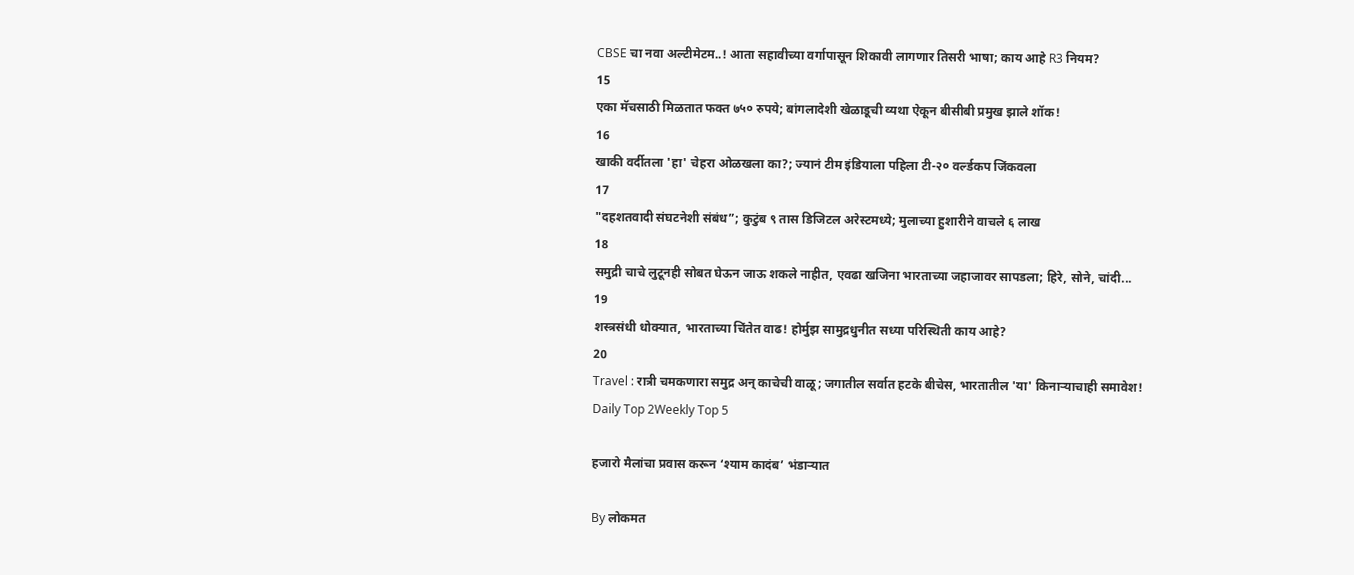CBSE चा नवा अल्टीमेटम..! आता सहावीच्या वर्गापासून शिकावी लागणार तिसरी भाषा; काय आहे R3 नियम?
15
एका मॅचसाठी मिळतात फक्त ७५० रुपये; बांगलादेशी खेळाडूची व्यथा ऐकून बीसीबी प्रमुख झाले शॉक!
16
खाकी वर्दीतला 'हा' चेहरा ओळखला का?; ज्यानं टीम इंडियाला पहिला टी-२० वर्ल्डकप जिंकवला
17
"दहशतवादी संघटनेशी संबंध”; कुटुंब ९ तास डिजिटल अरेस्टमध्ये; मुलाच्या हुशारीने वाचले ६ लाख
18
समुद्री चाचे लुटूनही सोबत घेऊन जाऊ शकले नाहीत, एवढा खजिना भारताच्या जहाजावर सापडला; हिरे, सोने, चांदी...
19
शस्त्रसंधी धोक्यात, भारताच्या चिंतेत वाढ! होर्मुझ सामुद्रधुनीत सध्या परिस्थिती काय आहे?
20
Travel : रात्री चमकणारा समुद्र अन् काचेची वाळू; जगातील सर्वात हटके बीचेस, भारतातील 'या' किनाऱ्याचाही समावेश!
Daily Top 2Weekly Top 5

हजारो मैलांचा प्रवास करून ‘श्याम कादंब’ भंडाऱ्यात

By लोकमत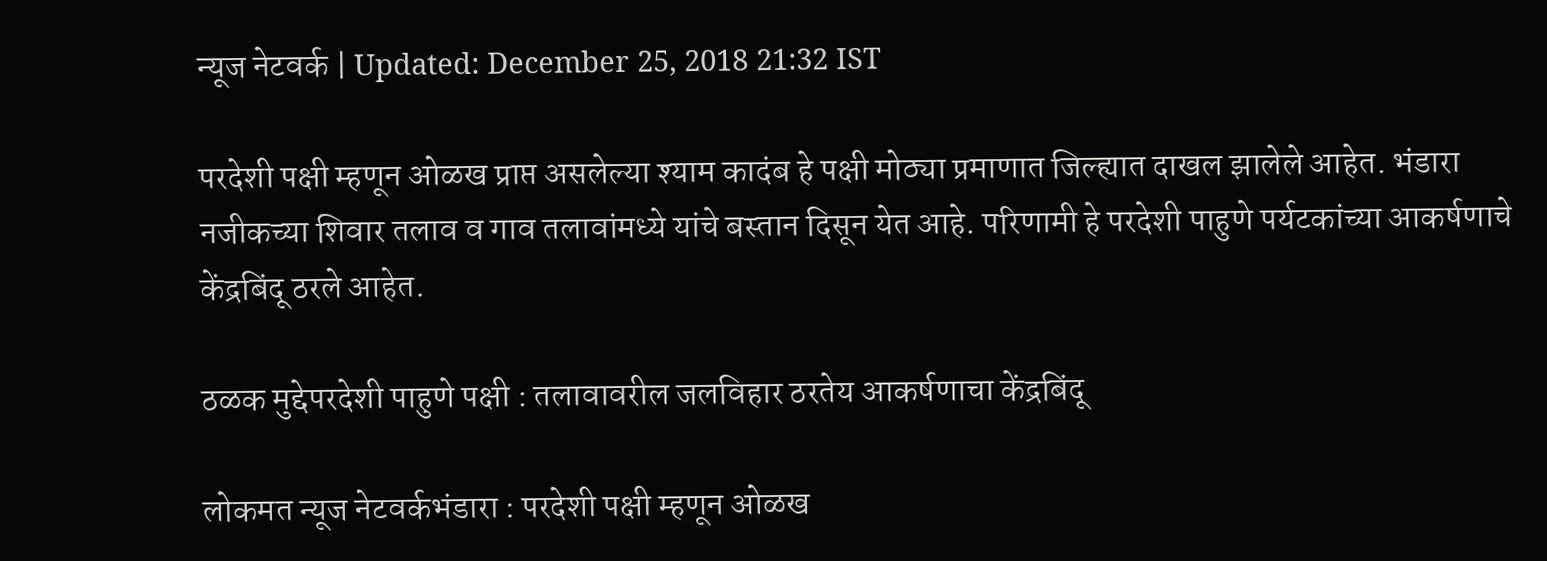न्यूज नेटवर्क | Updated: December 25, 2018 21:32 IST

परदेशी पक्षी म्हणून ओळख प्राप्त असलेल्या श्याम कादंब हे पक्षी मोठ्या प्रमाणात जिल्ह्यात दाखल झालेले आहेत. भंडारा नजीकच्या शिवार तलाव व गाव तलावांमध्ये यांचे बस्तान दिसून येत आहे. परिणामी हे परदेशी पाहुणे पर्यटकांच्या आकर्षणाचे केंद्रबिंदू ठरले आहेत.

ठळक मुद्देपरदेशी पाहुणे पक्षी : तलावावरील जलविहार ठरतेय आकर्षणाचा केंद्रबिंदू

लोकमत न्यूज नेटवर्कभंडारा : परदेशी पक्षी म्हणून ओळख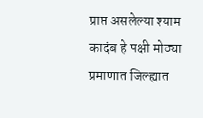प्राप्त असलेल्या श्याम कादंब हे पक्षी मोठ्या प्रमाणात जिल्ह्यात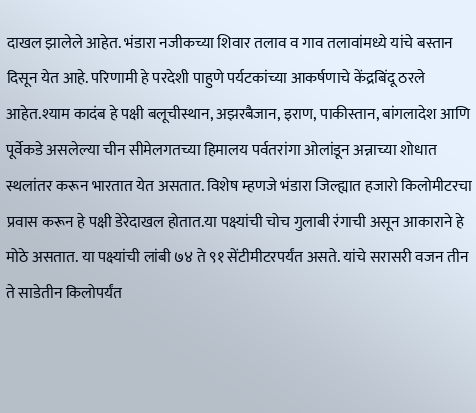दाखल झालेले आहेत. भंडारा नजीकच्या शिवार तलाव व गाव तलावांमध्ये यांचे बस्तान दिसून येत आहे. परिणामी हे परदेशी पाहुणे पर्यटकांच्या आकर्षणाचे केंद्रबिंदू ठरले आहेत.श्याम कादंब हे पक्षी बलूचीस्थान, अझरबैजान, इराण, पाकीस्तान, बांगलादेश आणि पूर्वेकडे असलेल्या चीन सीमेलगतच्या हिमालय पर्वतरांगा ओलांडून अन्नाच्या शोधात स्थलांतर करून भारतात येत असतात. विशेष म्हणजे भंडारा जिल्ह्यात हजारो किलोमीटरचा प्रवास करून हे पक्षी डेरेदाखल होतात.या पक्ष्यांची चोच गुलाबी रंगाची असून आकाराने हे मोठे असतात. या पक्ष्यांची लांबी ७४ ते ९१ सेंटीमीटरपर्यंत असते. यांचे सरासरी वजन तीन ते साडेतीन किलोपर्यंत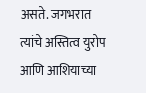असते. जगभरात त्यांचे अस्तित्व युरोप आणि आशियाच्या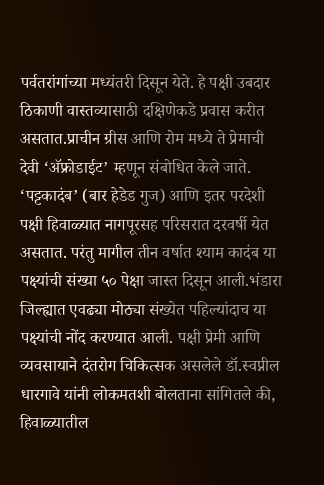पर्वतरांगांच्या मध्यंतरी दिसून येते. हे पक्षी उबदार ठिकाणी वास्तव्यासाठी दक्षिणेकडे प्रवास करीत असतात.प्राचीन ग्रीस आणि रोम मध्ये ते प्रेमाची देवी ‘अ‍ॅफ्रोडाईट’ म्हणून संबोधित केले जाते. ‘पट्टकादंब’ (बार हेडेड गुज) आणि इतर परदेशी पक्षी हिवाळ्यात नागपूरसह परिसरात दरवर्षी येत असतात. परंतु मागील तीन वर्षात श्याम कादंब या पक्ष्यांची संख्या ५० पेक्षा जास्त दिसून आली.भंडारा जिल्ह्यात एवढ्या मोठ्या संख्येत पहिल्यांदाच या पक्ष्यांची नोंद करण्यात आली. पक्षी प्रेमी आणि व्यवसायाने दंतरोग चिकित्सक असलेले डॉ.स्वप्नील धारगावे यांनी लोकमतशी बोलताना सांगितले की, हिवाळ्यातील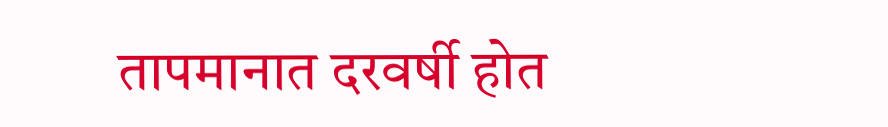तापमानात दरवर्षी होत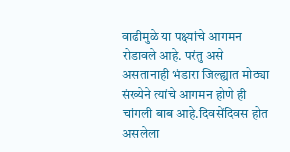वाढीमुळे या पक्ष्यांचे आगमन रोडावले आहे. परंतु असे असतानाही भंडारा जिल्ह्यात मोठ्या संख्येने त्यांचे आगमन होणे ही चांगली बाब आहे.दिवसेंदिवस होत असलेला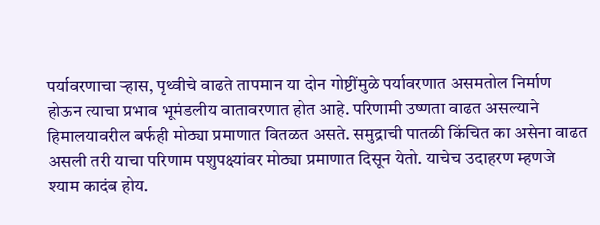पर्यावरणाचा ऱ्हास, पृथ्वीचे वाढते तापमान या दोन गोष्टींमुळे पर्यावरणात असमतोल निर्माण होऊन त्याचा प्रभाव भूमंडलीय वातावरणात होत आहे. परिणामी उष्णता वाढत असल्याने हिमालयावरील बर्फही मोठ्या प्रमाणात वितळत असते. समुद्राची पातळी किंचित का असेना वाढत असली तरी याचा परिणाम पशुपक्ष्यांवर मोठ्या प्रमाणात दिसून येतो. याचेच उदाहरण म्हणजे श्याम कादंब होय.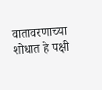वातावरणाच्या शोधात हे पक्षी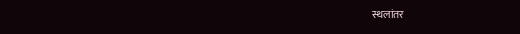स्थलांतर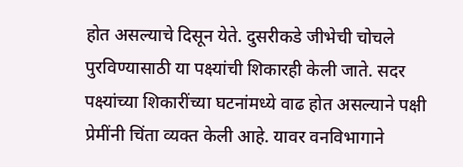होत असल्याचे दिसून येते. दुसरीकडे जीभेची चोचले पुरविण्यासाठी या पक्ष्यांची शिकारही केली जाते. सदर पक्ष्यांच्या शिकारींच्या घटनांमध्ये वाढ होत असल्याने पक्षी प्रेमींनी चिंता व्यक्त केली आहे. यावर वनविभागाने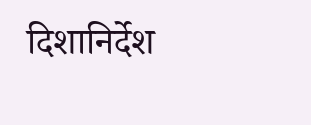दिशानिर्देश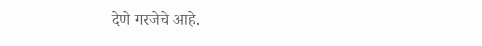देणे गरजेचे आहे.